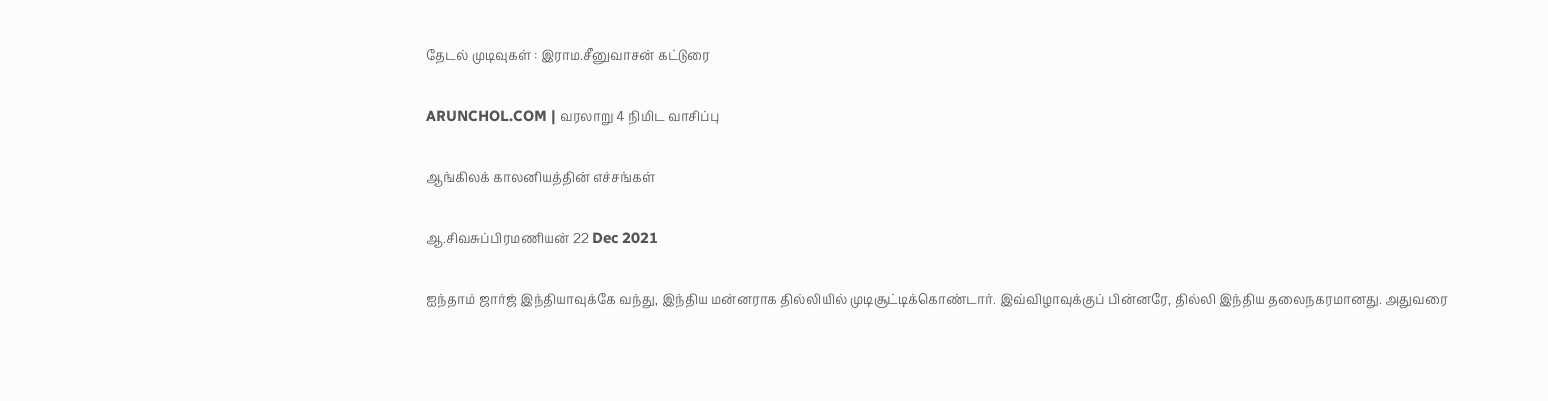தேடல் முடிவுகள் : இராம.சீனுவாசன் கட்டுரை

ARUNCHOL.COM | வரலாறு 4 நிமிட வாசிப்பு

ஆங்கிலக் காலனியத்தின் எச்சங்கள்

ஆ.சிவசுப்பிரமணியன் 22 Dec 2021

ஐந்தாம் ஜார்ஜ் இந்தியாவுக்கே வந்து, இந்திய மன்னராக தில்லியில் முடிசூட்டிக்கொண்டார். இவ்விழாவுக்குப் பின்னரே, தில்லி இந்திய தலைநகரமானது. அதுவரை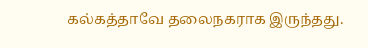கல்கத்தாவே தலைநகராக இருந்தது.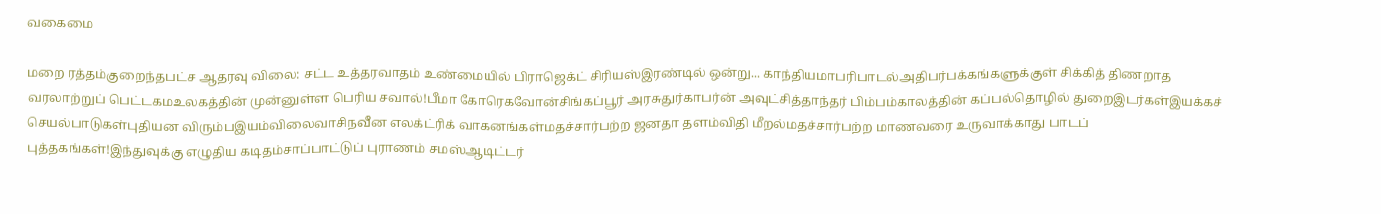வகைமை

மறை ரத்தம்குறைந்தபட்ச ஆதரவு விலை: சட்ட உத்தரவாதம் உண்மையில் பிராஜெக்ட் சிரியஸ்இரண்டில் ஒன்று... காந்தியமாபரிபாடல்அதிபர்பக்கங்களுக்குள் சிக்கித் திணறாத வரலாற்றுப் பெட்டகமஉலகத்தின் முன்னுள்ள பெரிய சவால்!பீமா கோரெகவோன்சிங்கப்பூர் அரசுதுர்காபர்ன் அவுட்சித்தாந்தர் பிம்பம்காலத்தின் கப்பல்தொழில் துறைஇடர்கள்இயக்கச் செயல்பாடுகள்புதியன விரும்பஇயம்விலைவாசிநவீன எலக்ட்ரிக் வாகனங்கள்மதச்சார்பற்ற ஜனதா தளம்விதி மீறல்மதச்சார்பற்ற மாணவரை உருவாக்காது பாடப் புத்தகங்கள்!இந்துவுக்கு எழுதிய கடிதம்சாப்பாட்டுப் புராணம் சமஸ்ஆடிட்டர்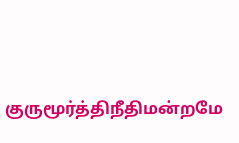குருமூர்த்திநீதிமன்றமே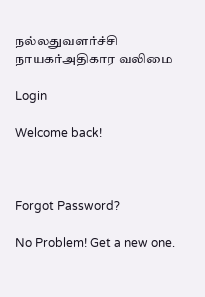நல்லதுவளர்ச்சி நாயகர்அதிகார வலிமை

Login

Welcome back!



Forgot Password?

No Problem! Get a new one.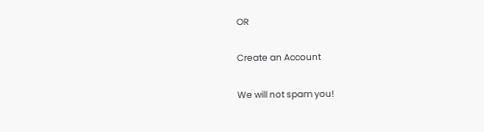OR

Create an Account

We will not spam you!